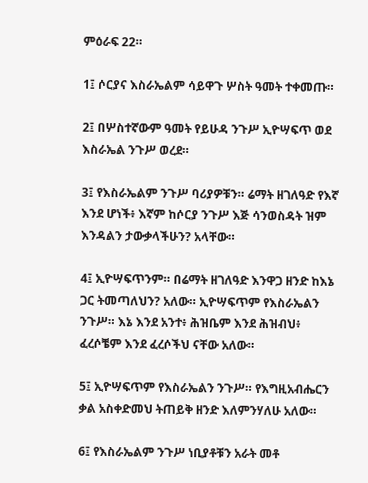ምዕራፍ 22።

1፤ ሶርያና እስራኤልም ሳይዋጉ ሦስት ዓመት ተቀመጡ።

2፤ በሦስተኛውም ዓመት የይሁዳ ንጉሥ ኢዮሣፍጥ ወደ እስራኤል ንጉሥ ወረደ።

3፤ የእስራኤልም ንጉሥ ባሪያዎቹን። ሬማት ዘገለዓድ የእኛ እንደ ሆነች፥ እኛም ከሶርያ ንጉሥ እጅ ሳንወስዳት ዝም እንዳልን ታውቃላችሁን? አላቸው።

4፤ ኢዮሣፍጥንም። በሬማት ዘገለዓድ እንዋጋ ዘንድ ከእኔ ጋር ትመጣለህን? አለው። ኢዮሣፍጥም የእስራኤልን ንጉሥ። እኔ እንደ አንተ፥ ሕዝቤም እንደ ሕዝብህ፥ ፈረሶቼም እንደ ፈረሶችህ ናቸው አለው።

5፤ ኢዮሣፍጥም የእስራኤልን ንጉሥ። የእግዚአብሔርን ቃል አስቀድመህ ትጠይቅ ዘንድ እለምንሃለሁ አለው።

6፤ የእስራኤልም ንጉሥ ነቢያቶቹን አራት መቶ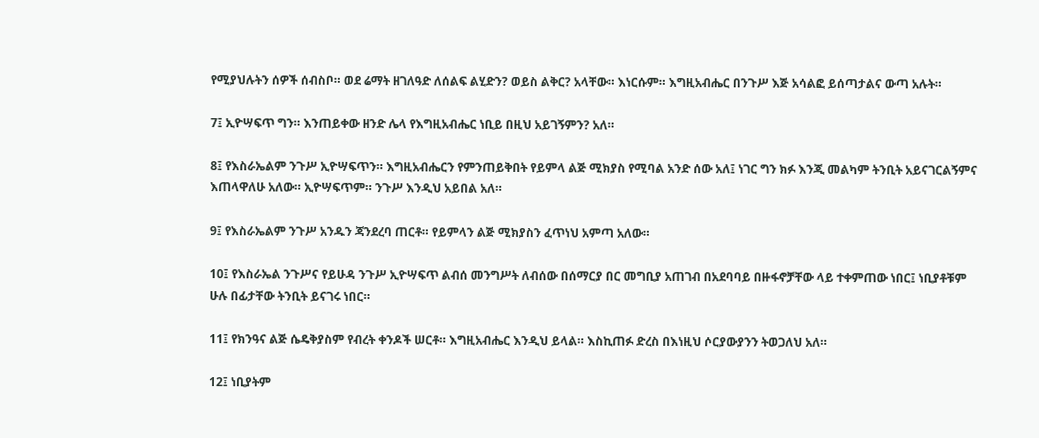የሚያህሉትን ሰዎች ሰብስቦ። ወደ ሬማት ዘገለዓድ ለሰልፍ ልሂድን? ወይስ ልቅር? አላቸው። እነርሱም። እግዚአብሔር በንጉሥ እጅ አሳልፎ ይሰጣታልና ውጣ አሉት።

7፤ ኢዮሣፍጥ ግን። እንጠይቀው ዘንድ ሌላ የእግዚአብሔር ነቢይ በዚህ አይገኝምን? አለ።

8፤ የእስራኤልም ንጉሥ ኢዮሣፍጥን። እግዚአብሔርን የምንጠይቅበት የይምላ ልጅ ሚክያስ የሚባል አንድ ሰው አለ፤ ነገር ግን ክፉ እንጂ መልካም ትንቢት አይናገርልኝምና እጠላዋለሁ አለው። ኢዮሣፍጥም። ንጉሥ እንዲህ አይበል አለ።

9፤ የእስራኤልም ንጉሥ አንዱን ጃንደረባ ጠርቶ። የይምላን ልጅ ሚክያስን ፈጥነህ አምጣ አለው።

10፤ የእስራኤል ንጉሥና የይሁዳ ንጉሥ ኢዮሣፍጥ ልብሰ መንግሥት ለብሰው በሰማርያ በር መግቢያ አጠገብ በአደባባይ በዙፋኖቻቸው ላይ ተቀምጠው ነበር፤ ነቢያቶቹም ሁሉ በፊታቸው ትንቢት ይናገሩ ነበር።

11፤ የክንዓና ልጅ ሴዴቅያስም የብረት ቀንዶች ሠርቶ። እግዚአብሔር እንዲህ ይላል። እስኪጠፉ ድረስ በእነዚህ ሶርያውያንን ትወጋለህ አለ።

12፤ ነቢያትም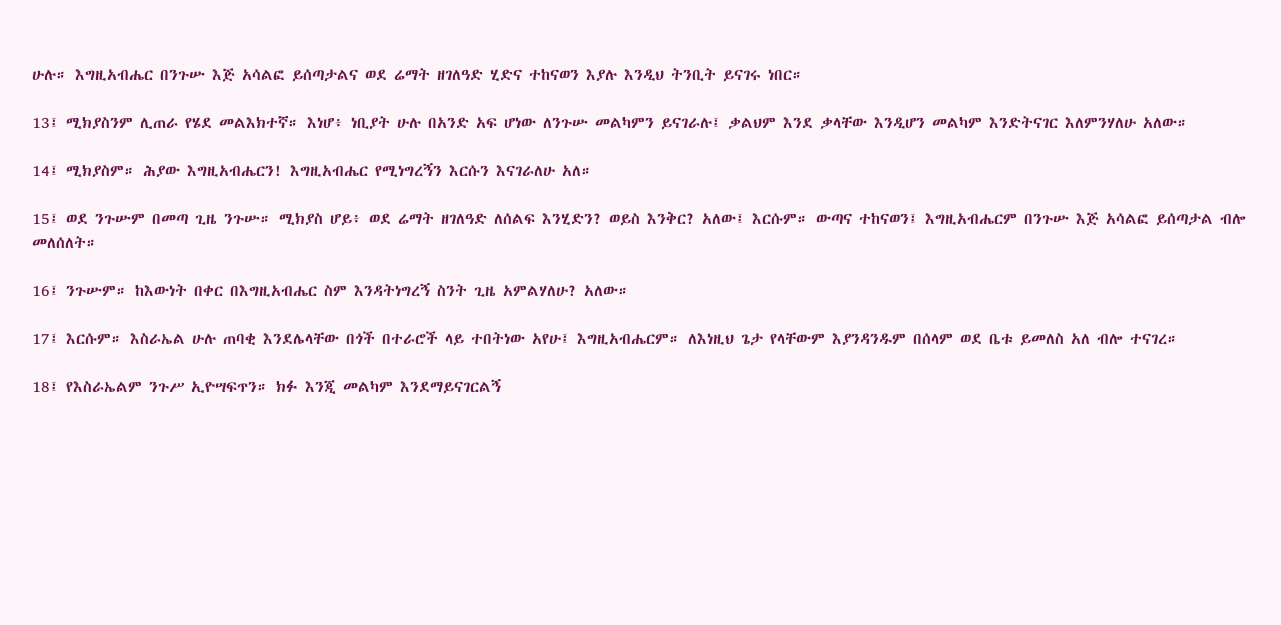ሁሉ። እግዚአብሔር በንጉሡ እጅ አሳልፎ ይሰጣታልና ወደ ሬማት ዘገለዓድ ሂድና ተከናወን እያሉ እንዲህ ትንቢት ይናገሩ ነበር።

13፤ ሚክያስንም ሊጠራ የሄደ መልእክተኛ። እነሆ፥ ነቢያት ሁሉ በአንድ አፍ ሆነው ለንጉሡ መልካምን ይናገራሉ፤ ቃልህም እንደ ቃላቸው እንዲሆን መልካም እንድትናገር እለምንሃለሁ አለው።

14፤ ሚክያስም። ሕያው እግዚአብሔርን! እግዚአብሔር የሚነግረኝን እርሱን እናገራለሁ አለ።

15፤ ወደ ንጉሡም በመጣ ጊዜ ንጉሡ። ሚክያስ ሆይ፥ ወደ ሬማት ዘገለዓድ ለሰልፍ እንሂድን? ወይስ እንቅር? አለው፤ እርሱም። ውጣና ተከናወን፤ እግዚአብሔርም በንጉሡ እጅ አሳልፎ ይሰጣታል ብሎ መለሰለት።

16፤ ንጉሡም። ከእውነት በቀር በእግዚአብሔር ስም እንዳትነግረኝ ስንት ጊዜ አምልሃለሁ? አለው።

17፤ እርሱም። እስራኤል ሁሉ ጠባቂ እንደሌላቸው በጎች በተራሮች ላይ ተበትነው አየሁ፤ እግዚአብሔርም። ለእነዚህ ጌታ የላቸውም እያንዳንዱም በሰላም ወደ ቤቱ ይመለስ አለ ብሎ ተናገረ።

18፤ የእስራኤልም ንጉሥ ኢዮሣፍጥን። ክፉ እንጂ መልካም እንደማይናገርልኝ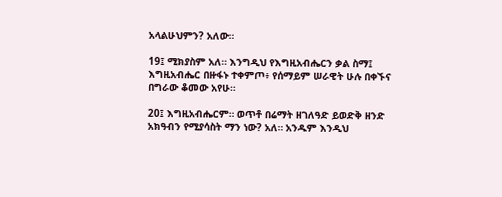አላልሁህምን? አለው።

19፤ ሚክያስም አለ። እንግዲህ የእግዚአብሔርን ቃል ስማ፤ እግዚአብሔር በዙፋኑ ተቀምጦ፥ የሰማይም ሠራዊት ሁሉ በቀኙና በግራው ቆመው አየሁ።

20፤ እግዚአብሔርም። ወጥቶ በሬማት ዘገለዓድ ይወድቅ ዘንድ አክዓብን የሚያሳስት ማን ነው? አለ። አንዱም እንዲህ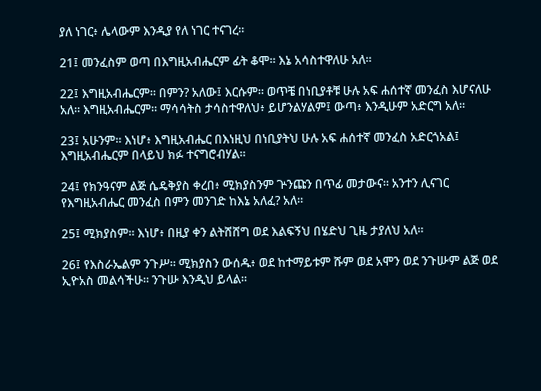ያለ ነገር፥ ሌላውም እንዲያ የለ ነገር ተናገረ።

21፤ መንፈስም ወጣ በእግዚአብሔርም ፊት ቆሞ። እኔ አሳስተዋለሁ አለ።

22፤ እግዚአብሔርም። በምን? አለው፤ እርሱም። ወጥቼ በነቢያቶቹ ሁሉ አፍ ሐሰተኛ መንፈስ እሆናለሁ አለ። እግዚአብሔርም። ማሳሳትስ ታሳስተዋለህ፥ ይሆንልሃልም፤ ውጣ፥ እንዲሁም አድርግ አለ።

23፤ አሁንም። እነሆ፥ እግዚአብሔር በእነዚህ በነቢያትህ ሁሉ አፍ ሐሰተኛ መንፈስ አድርጎአል፤ እግዚአብሔርም በላይህ ክፉ ተናግሮብሃል።

24፤ የክንዓናም ልጅ ሴዴቅያስ ቀረበ፥ ሚክያስንም ጕንጩን በጥፊ መታውና። አንተን ሊናገር የእግዚአብሔር መንፈስ በምን መንገድ ከእኔ አለፈ? አለ።

25፤ ሚክያስም። እነሆ፥ በዚያ ቀን ልትሸሸግ ወደ እልፍኝህ በሄድህ ጊዜ ታያለህ አለ።

26፤ የእስራኤልም ንጉሥ። ሚክያስን ውሰዱ፥ ወደ ከተማይቱም ሹም ወደ አሞን ወደ ንጉሡም ልጅ ወደ ኢዮአስ መልሳችሁ። ንጉሡ እንዲህ ይላል።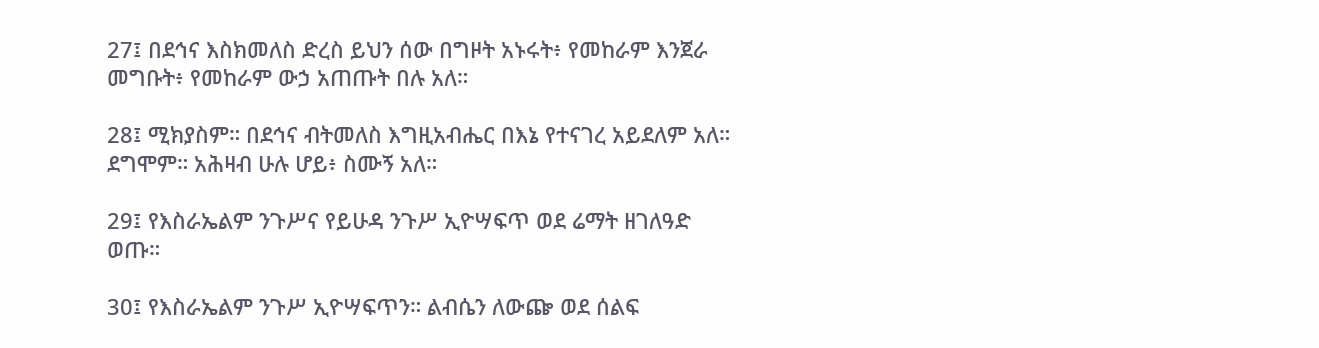27፤ በደኅና እስክመለስ ድረስ ይህን ሰው በግዞት አኑሩት፥ የመከራም እንጀራ መግቡት፥ የመከራም ውኃ አጠጡት በሉ አለ።

28፤ ሚክያስም። በደኅና ብትመለስ እግዚአብሔር በእኔ የተናገረ አይደለም አለ። ደግሞም። አሕዛብ ሁሉ ሆይ፥ ስሙኝ አለ።

29፤ የእስራኤልም ንጉሥና የይሁዳ ንጉሥ ኢዮሣፍጥ ወደ ሬማት ዘገለዓድ ወጡ።

30፤ የእስራኤልም ንጉሥ ኢዮሣፍጥን። ልብሴን ለውጬ ወደ ሰልፍ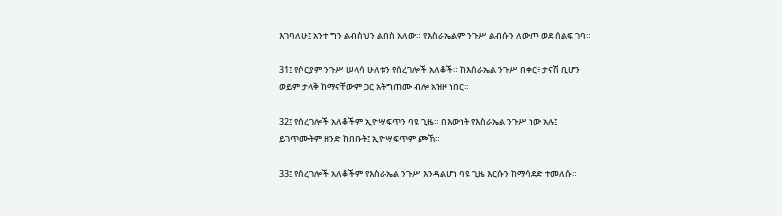እገባለሁ፤ አንተ ግን ልብስህን ልበስ አለው። የእስራኤልም ንጉሥ ልብሱን ለውጦ ወደ ሰልፍ ገባ።

31፤ የሶርያም ንጉሥ ሠላሳ ሁለቱን የሰረገሎች አለቆች። ከእስራኤል ንጉሥ በቀር፥ ታናሽ ቢሆን ወይም ታላቅ ከማናቸውም ጋር አትግጠሙ ብሎ አዝዞ ነበር።

32፤ የሰረገሎች አለቆችም ኢዮሣፍጥን ባዩ ጊዜ። በእውነት የእስራኤል ንጉሥ ነው አሉ፤ ይገጥሙትም ዘንድ ከበቡት፤ ኢዮሣፍጥም ጮኸ።

33፤ የሰረገሎች አለቆችም የእስራኤል ንጉሥ እንዳልሆነ ባዩ ጊዜ እርሱን ከማሳደድ ተመለሱ።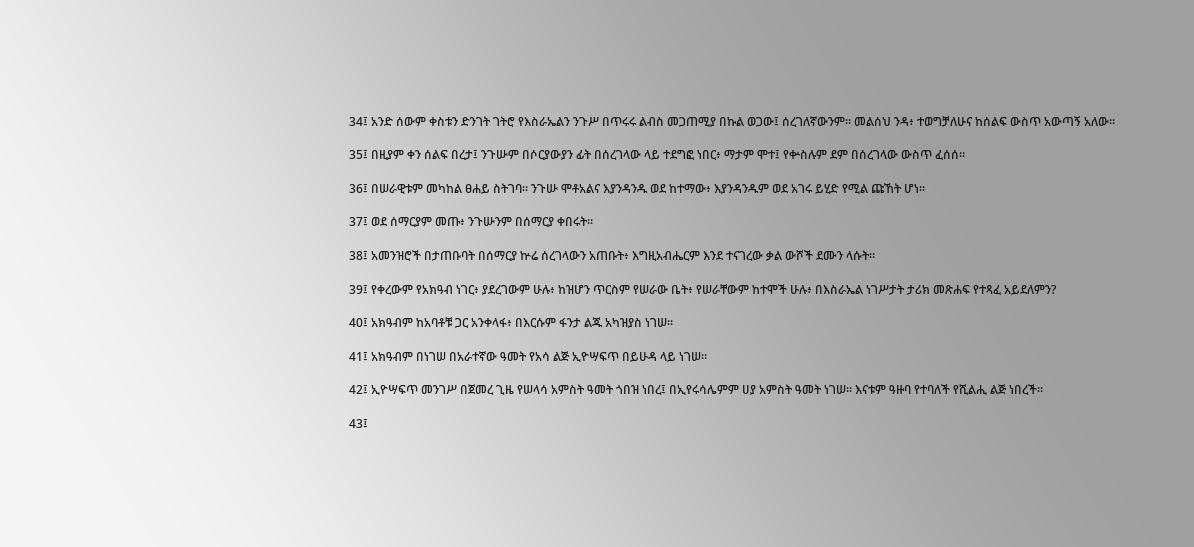34፤ አንድ ሰውም ቀስቱን ድንገት ገትሮ የእስራኤልን ንጉሥ በጥሩሩ ልብስ መጋጠሚያ በኩል ወጋው፤ ሰረገለኛውንም። መልሰህ ንዳ፥ ተወግቻለሁና ከሰልፍ ውስጥ አውጣኝ አለው።

35፤ በዚያም ቀን ሰልፍ በረታ፤ ንጉሡም በሶርያውያን ፊት በሰረገላው ላይ ተደግፎ ነበር፥ ማታም ሞተ፤ የቍስሉም ደም በሰረገላው ውስጥ ፈሰሰ።

36፤ በሠራዊቱም መካከል ፀሐይ ስትገባ። ንጉሡ ሞቶአልና እያንዳንዱ ወደ ከተማው፥ እያንዳንዱም ወደ አገሩ ይሂድ የሚል ጩኸት ሆነ።

37፤ ወደ ሰማርያም መጡ፥ ንጉሡንም በሰማርያ ቀበሩት።

38፤ አመንዝሮች በታጠቡባት በሰማርያ ኵሬ ሰረገላውን አጠቡት፥ እግዚአብሔርም እንደ ተናገረው ቃል ውሾች ደሙን ላሱት።

39፤ የቀረውም የአክዓብ ነገር፥ ያደረገውም ሁሉ፥ ከዝሆን ጥርስም የሠራው ቤት፥ የሠራቸውም ከተሞች ሁሉ፥ በእስራኤል ነገሥታት ታሪክ መጽሐፍ የተጻፈ አይደለምን?

40፤ አክዓብም ከአባቶቹ ጋር አንቀላፋ፥ በእርሱም ፋንታ ልጁ አካዝያስ ነገሠ።

41፤ አክዓብም በነገሠ በአራተኛው ዓመት የአሳ ልጅ ኢዮሣፍጥ በይሁዳ ላይ ነገሠ።

42፤ ኢዮሣፍጥ መንገሥ በጀመረ ጊዜ የሠላሳ አምስት ዓመት ጎበዝ ነበረ፤ በኢየሩሳሌምም ሀያ አምስት ዓመት ነገሠ። እናቱም ዓዙባ የተባለች የሺልሒ ልጅ ነበረች።

43፤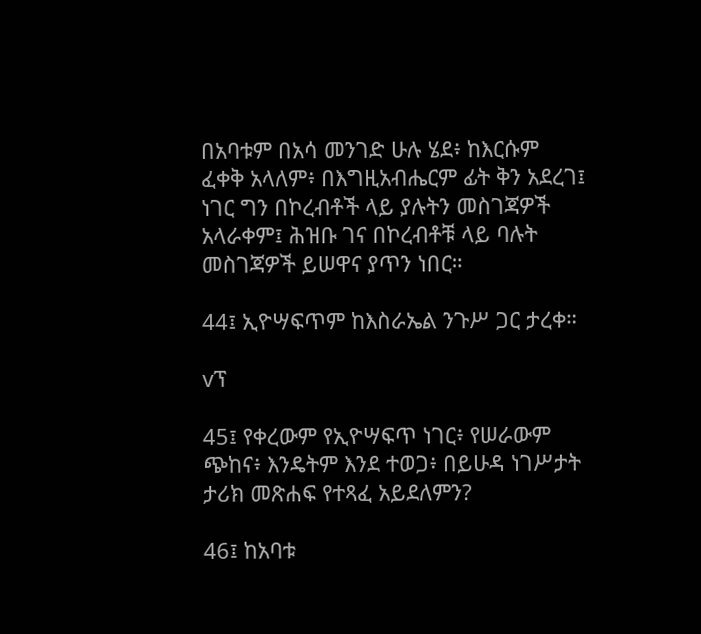በአባቱም በአሳ መንገድ ሁሉ ሄደ፥ ከእርሱም ፈቀቅ አላለም፥ በእግዚአብሔርም ፊት ቅን አደረገ፤ ነገር ግን በኮረብቶች ላይ ያሉትን መስገጃዎች አላራቀም፤ ሕዝቡ ገና በኮረብቶቹ ላይ ባሉት መስገጃዎች ይሠዋና ያጥን ነበር።

44፤ ኢዮሣፍጥም ከእስራኤል ንጉሥ ጋር ታረቀ።

vፕ

45፤ የቀረውም የኢዮሣፍጥ ነገር፥ የሠራውም ጭከና፥ እንዴትም እንደ ተወጋ፥ በይሁዳ ነገሥታት ታሪክ መጽሐፍ የተጻፈ አይደለምን?

46፤ ከአባቱ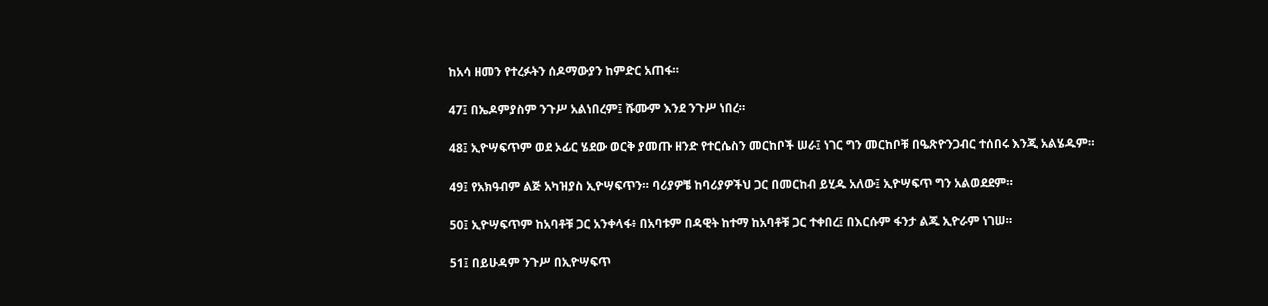ከአሳ ዘመን የተረፉትን ሰዶማውያን ከምድር አጠፋ።

47፤ በኤዶምያስም ንጉሥ አልነበረም፤ ሹሙም እንደ ንጉሥ ነበረ።

48፤ ኢዮሣፍጥም ወደ ኦፊር ሄደው ወርቅ ያመጡ ዘንድ የተርሴስን መርከቦች ሠራ፤ ነገር ግን መርከቦቹ በዔጽዮንጋብር ተሰበሩ እንጂ አልሄዱም።

49፤ የአክዓብም ልጅ አካዝያስ ኢዮሣፍጥን። ባሪያዎቼ ከባሪያዎችህ ጋር በመርከብ ይሂዱ አለው፤ ኢዮሣፍጥ ግን አልወደደም።

50፤ ኢዮሣፍጥም ከአባቶቹ ጋር አንቀላፋ፥ በአባቱም በዳዊት ከተማ ከአባቶቹ ጋር ተቀበረ፤ በእርሱም ፋንታ ልጁ ኢዮራም ነገሠ።

51፤ በይሁዳም ንጉሥ በኢዮሣፍጥ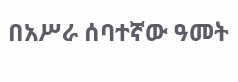በአሥራ ሰባተኛው ዓመት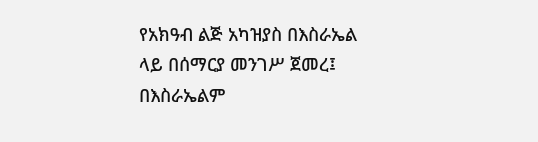የአክዓብ ልጅ አካዝያስ በእስራኤል ላይ በሰማርያ መንገሥ ጀመረ፤ በእስራኤልም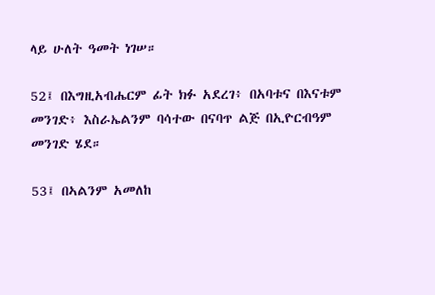ላይ ሁለት ዓመት ነገሠ።

52፤ በእግዚአብሔርም ፊት ክፉ አደረገ፥ በአባቱና በእናቱም መንገድ፥ እስራኤልንም ባሳተው በናባጥ ልጅ በኢዮርብዓም መንገድ ሄደ።

53፤ በኣልንም አመለከ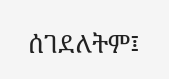ሰገደለትም፤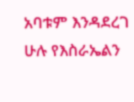አባቱም እንዳደረገ ሁሉ የእስራኤልን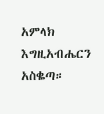አምላክ እግዚአብሔርን አስቈጣ።